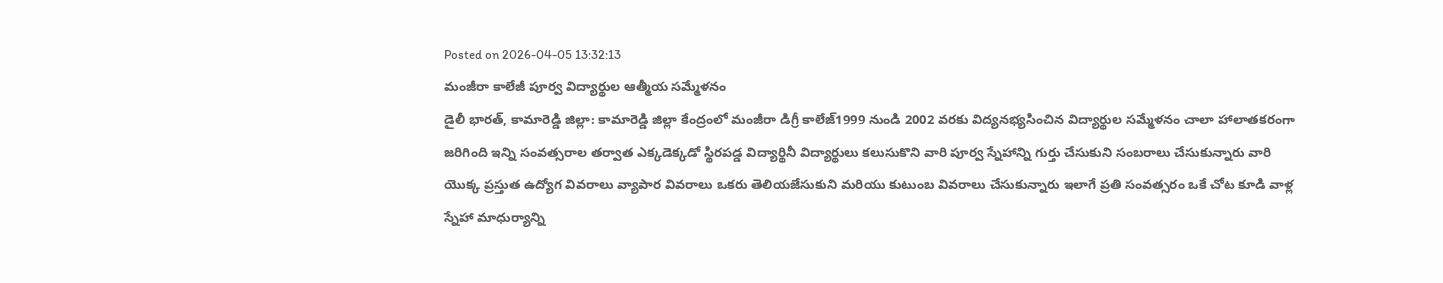Posted on 2026-04-05 13:32:13
మంజీరా కాలేజీ పూర్వ విద్యార్థుల ఆత్మీయ సమ్మేళనం
డైలీ భారత్, కామారెడ్డి జిల్లా: కామారెడ్డి జిల్లా కేంద్రంలో మంజీరా డిగ్రీ కాలేజ్1999 నుండి 2002 వరకు విద్యనభ్యసించిన విద్యార్థుల సమ్మేళనం చాలా హాలాతకరంగా జరిగింది ఇన్ని సంవత్సరాల తర్వాత ఎక్కడెక్కడో స్థిరపడ్డ విద్యార్థినీ విద్యార్థులు కలుసుకొని వారి పూర్వ స్నేహాన్ని గుర్తు చేసుకుని సంబరాలు చేసుకున్నారు వారి యొక్క ప్రస్తుత ఉద్యోగ వివరాలు వ్యాపార వివరాలు ఒకరు తెలియజేసుకుని మరియు కుటుంబ వివరాలు చేసుకున్నారు ఇలాగే ప్రతి సంవత్సరం ఒకే చోట కూడి వాళ్ల స్నేహా మాధుర్యాన్ని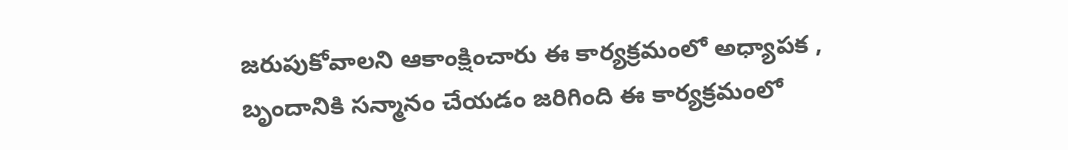జరుపుకోవాలని ఆకాంక్షించారు ఈ కార్యక్రమంలో అధ్యాపక , బృందానికి సన్మానం చేయడం జరిగింది ఈ కార్యక్రమంలో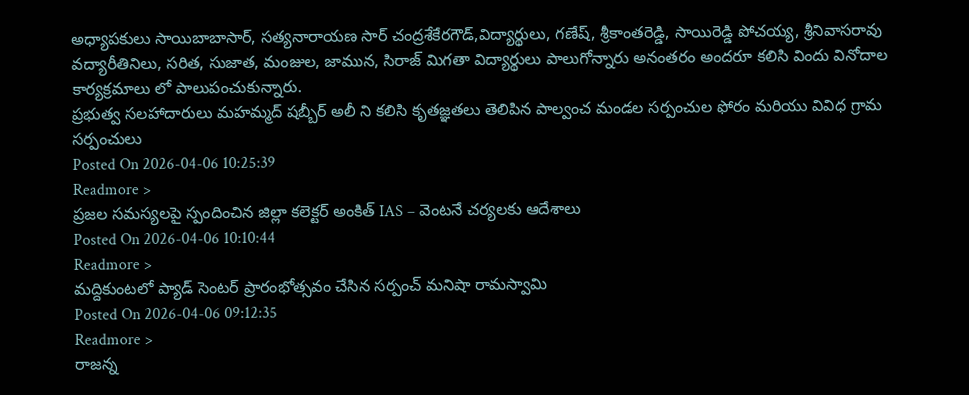అధ్యాపకులు సాయిబాబాసార్, సత్యనారాయణ సార్ చంద్రశేకేరగౌడ్,విద్యార్థులు, గణేష్, శ్రీకాంతరెడ్డి, సాయిరెడ్డి పోచయ్య, శ్రీనివాసరావు వద్యారీతినిలు, సరిత, సుజాత, మంజుల, జామున, సిరాజ్ మిగతా విద్యార్థులు పాలుగోన్నారు అనంతరం అందరూ కలిసి విందు వినోదాల కార్యక్రమాలు లో పాలుపంచుకున్నారు.
ప్రభుత్వ సలహాదారులు మహమ్మద్ షబ్బీర్ అలీ ని కలిసి కృతజ్ఞతలు తెలిపిన పాల్వంచ మండల సర్పంచుల ఫోరం మరియు వివిధ గ్రామ సర్పంచులు
Posted On 2026-04-06 10:25:39
Readmore >
ప్రజల సమస్యలపై స్పందించిన జిల్లా కలెక్టర్ అంకిత్ IAS – వెంటనే చర్యలకు ఆదేశాలు
Posted On 2026-04-06 10:10:44
Readmore >
మద్దికుంటలో ప్యాడ్ సెంటర్ ప్రారంభోత్సవం చేసిన సర్పంచ్ మనిషా రామస్వామి
Posted On 2026-04-06 09:12:35
Readmore >
రాజన్న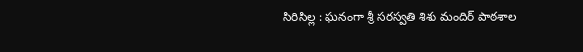సిరిసిల్ల : ఘనంగా శ్రీ సరస్వతి శిశు మందిర్ పాఠశాల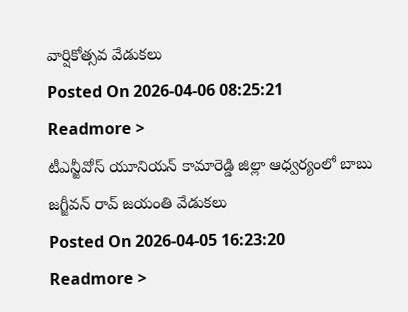వార్షికోత్సవ వేడుకలు
Posted On 2026-04-06 08:25:21
Readmore >
టీఎన్జీవోస్ యూనియన్ కామారెడ్డి జిల్లా ఆధ్వర్యంలో బాబు జగ్జీవన్ రావ్ జయంతి వేడుకలు
Posted On 2026-04-05 16:23:20
Readmore >